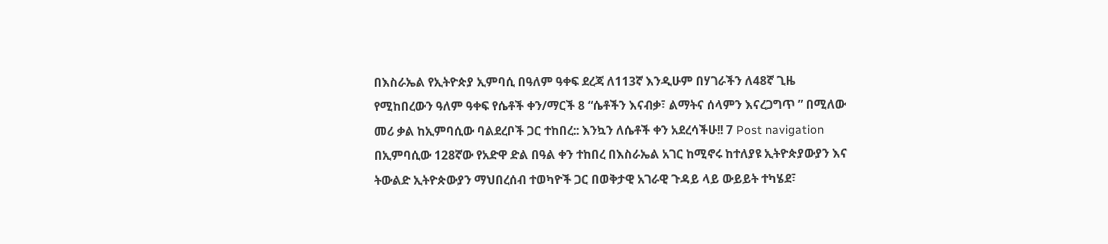በእስራኤል የኢትዮጵያ ኢምባሲ በዓለም ዓቀፍ ደረጃ ለ113ኛ እንዲሁም በሃገራችን ለ48ኛ ጊዜ የሚከበረውን ዓለም ዓቀፍ የሴቶች ቀን/ማርች 8 “ሴቶችን እናብቃ፣ ልማትና ሰላምን እናረጋግጥ ” በሚለው መሪ ቃል ከኢምባሲው ባልደረቦች ጋር ተከበረ:: እንኳን ለሴቶች ቀን አደረሳችሁ!! 7 Post navigation በኢምባሲው 128ኛው የአድዋ ድል በዓል ቀን ተከበረ በእስራኤል አገር ከሚኖሩ ከተለያዩ ኢትዮጵያውያን እና ትውልድ ኢትዮጵውያን ማህበረሰብ ተወካዮች ጋር በወቅታዊ አገራዊ ጉዳይ ላይ ውይይት ተካሄደ፣